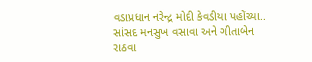વડાપ્રધાન નરેન્દ્ર મોદી કેવડીયા પહોંચ્યા.. સાંસદ મનસુખ વસાવા અને ગીતાબેન રાઠવા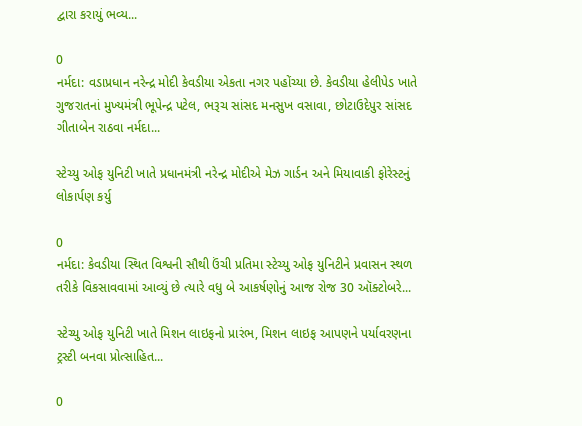દ્વારા કરાયું ભવ્ય...

0
નર્મદા: વડાપ્રધાન નરેન્દ્ર મોદી કેવડીયા એકતા નગર પહોંચ્યા છે. કેવડીયા હેલીપેડ ખાતે ગુજરાતનાં મુખ્યમંત્રી ભૂપેન્દ્ર પટેલ, ભરૂચ સાંસદ મનસુખ વસાવા, છોટાઉદેપુર સાંસદ ગીતાબેન રાઠવા નર્મદા...

સ્ટેચ્યુ ઓફ યુનિટી ખાતે પ્રધાનમંત્રી નરેન્દ્ર મોદીએ મેઝ ગાર્ડન અને મિયાવાકી ફોરેસ્ટનું લોકાર્પણ કર્યુ

0
નર્મદા: કેવડીયા સ્થિત વિશ્વની સૌથી ઉંચી પ્રતિમા સ્ટેચ્યુ ઓફ યુનિટીને પ્રવાસન સ્થળ તરીકે વિકસાવવામાં આવ્યું છે ત્યારે વધુ બે આકર્ષણોનું આજ રોજ 30 ઑક્ટોબરે...

સ્ટેચ્યુ ઓફ યુનિટી ખાતે મિશન લાઇફનો પ્રારંભ, મિશન લાઇફ આપણને પર્યાવરણના ટ્રસ્ટી બનવા પ્રોત્સાહિત...

0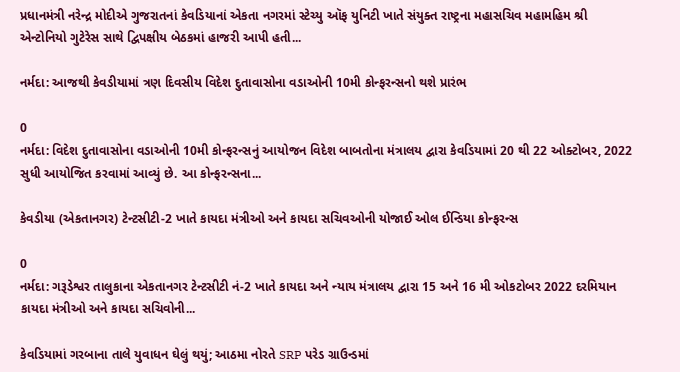પ્રધાનમંત્રી નરેન્દ્ર મોદીએ ગુજરાતનાં કેવડિયાનાં એકતા નગરમાં સ્ટેચ્યુ ઑફ યુનિટી ખાતે સંયુક્ત રાષ્ટ્રના મહાસચિવ મહામહિમ શ્રી એન્ટોનિયો ગુટેરેસ સાથે દ્વિપક્ષીય બેઠકમાં હાજરી આપી હતી...

નર્મદા: આજથી કેવડીયામાં ત્રણ દિવસીય વિદેશ દુતાવાસોના વડાઓની 10મી કોન્ફરન્સનો થશે પ્રારંભ

0
નર્મદા: વિદેશ દુતાવાસોના વડાઓની 10મી કોન્ફરન્સનું આયોજન વિદેશ બાબતોના મંત્રાલય દ્વારા કેવડિયામાં 20 થી 22 ઓક્ટોબર, 2022 સુધી આયોજિત કરવામાં આવ્યું છે. આ કોન્ફરન્સના...

કેવડીયા (એકતાનગર) ટેન્ટસીટી-2 ખાતે કાયદા મંત્રીઓ અને કાયદા સચિવઓની યોજાઈ ઓલ ઈન્ડિયા કોન્ફરન્સ

0
નર્મદા: ગરૂડેશ્વર તાલુકાના એકતાનગર ટેન્ટસીટી નં-2 ખાતે કાયદા અને ન્યાય મંત્રાલય દ્વારા 15 અને 16 મી ઓકટોબર 2022 દરમિયાન કાયદા મંત્રીઓ અને કાયદા સચિવોની...

કેવડિયામાં ગરબાના તાલે યુવાધન ઘેલું થયું; આઠમા નોરતે SRP પરેડ ગ્રાઉન્ડમાં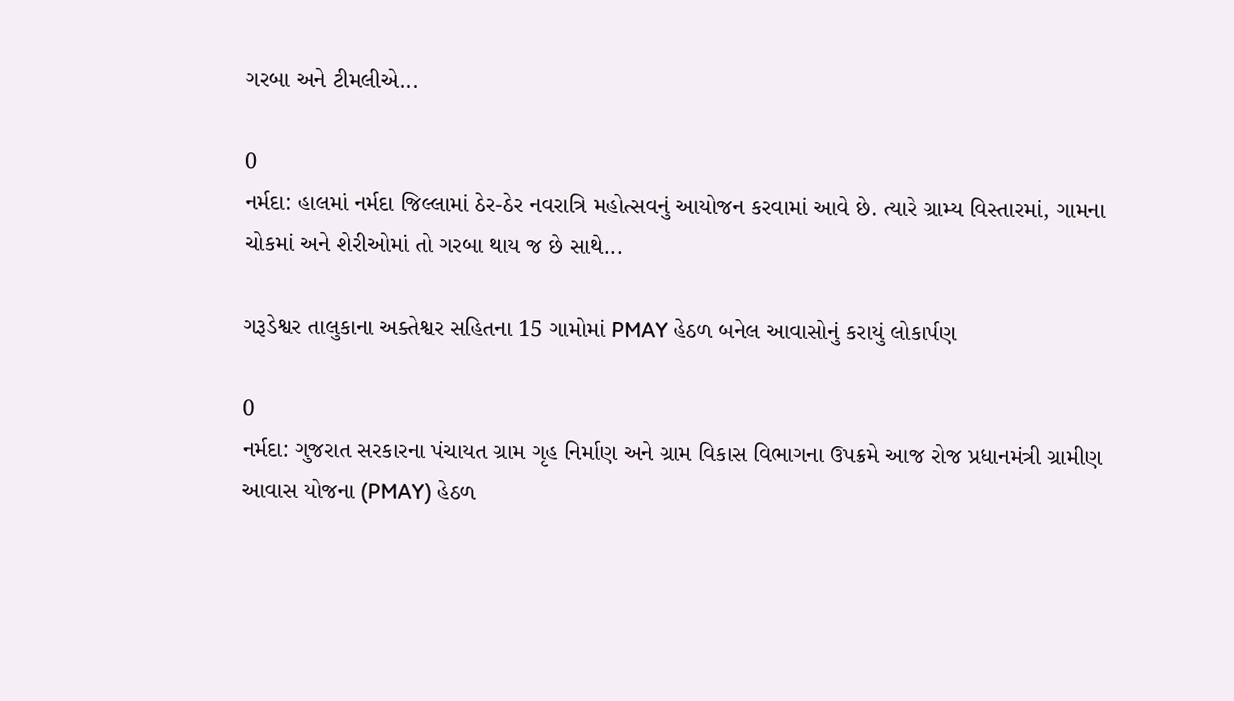ગરબા અને ટીમલીએ...

0
નર્મદા: હાલમાં નર્મદા જિલ્લામાં ઠેર-ઠેર નવરાત્રિ મહોત્સવનું આયોજન કરવામાં આવે છે. ત્યારે ગ્રામ્ય વિસ્તારમાં, ગામના ચોકમાં અને શેરીઓમાં તો ગરબા થાય જ છે સાથે...

ગરૂડેશ્વર તાલુકાના અક્તેશ્વર સહિતના 15 ગામોમાં PMAY હેઠળ બનેલ આવાસોનું કરાયું લોકાર્પણ

0
નર્મદા: ગુજરાત સરકારના પંચાયત ગ્રામ ગૃહ નિર્માણ અને ગ્રામ વિકાસ વિભાગના ઉપક્રમે આજ રોજ પ્રધાનમંત્રી ગ્રામીણ આવાસ યોજના (PMAY) હેઠળ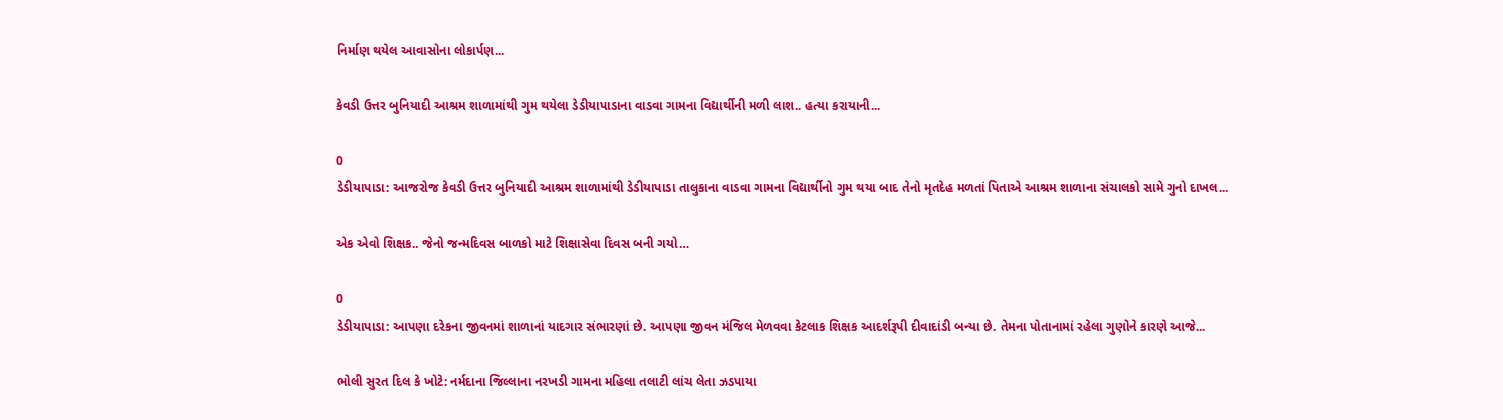નિર્માણ થયેલ આવાસોના લોકાર્પણ...

કેવડી ઉત્તર બુનિયાદી આશ્રમ શાળામાંથી ગુમ થયેલા ડેડીયાપાડાના વાડવા ગામના વિદ્યાર્થીની મળી લાશ.. હત્યા કરાયાની...

0
ડેડીયાપાડા: આજરોજ કેવડી ઉત્તર બુનિયાદી આશ્રમ શાળામાંથી ડેડીયાપાડા તાલુકાના વાડવા ગામના વિદ્યાર્થીનો ગુમ થયા બાદ તેનો મૃતદેહ મળતાં પિતાએ આશ્રમ શાળાના સંચાલકો સામે ગુનો દાખલ...

એક એવો શિક્ષક.. જેનો જન્મદિવસ બાળકો માટે શિક્ષાસેવા દિવસ બની ગયો…

0
ડેડીયાપાડા: આપણા દરેકના જીવનમાં શાળાનાં યાદગાર સંભારણાં છે. આપણા જીવન મંજિલ મેળવવા કેટલાક શિક્ષક આદર્શરૂપી દીવાદાંડી બન્યા છે. તેમના પોતાનામાં રહેલા ગુણોને કારણે આજે...

ભોલી સુરત દિલ કે ખોટે: નર્મદાના જિલ્લાના નરખડી ગામના મહિલા તલાટી લાંચ લેતા ઝડપાયા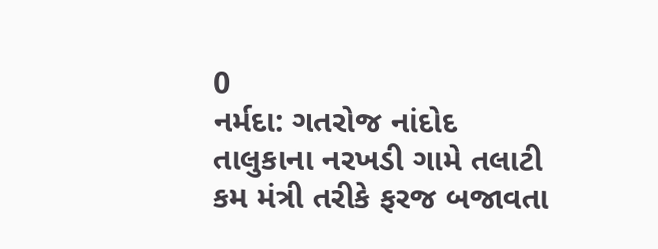0
નર્મદા: ગતરોજ નાંદોદ તાલુકાના નરખડી ગામે તલાટી કમ મંત્રી તરીકે ફરજ બજાવતા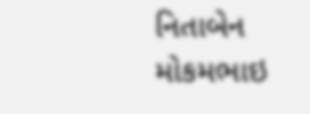નિતાબેન મોકમભાઇ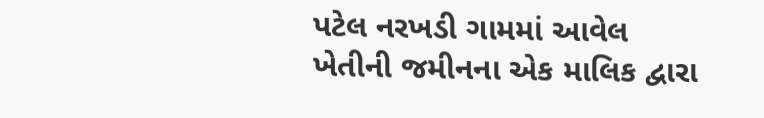પટેલ નરખડી ગામમાં આવેલ ખેતીની જમીનના એક માલિક દ્વારા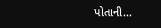પોતાની...